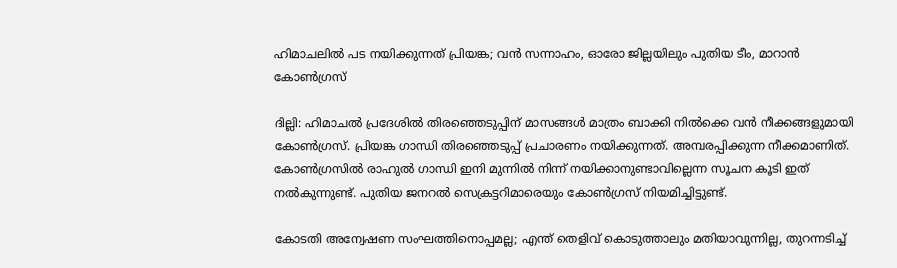ഹിമാചലില്‍ പട നയിക്കുന്നത് പ്രിയങ്ക; വന്‍ സന്നാഹം, ഓരോ ജില്ലയിലും പുതിയ ടീം, മാറാന്‍ കോണ്‍ഗ്രസ്

ദില്ലി: ഹിമാചല്‍ പ്രദേശില്‍ തിരഞ്ഞെടുപ്പിന് മാസങ്ങള്‍ മാത്രം ബാക്കി നില്‍ക്കെ വന്‍ നീക്കങ്ങളുമായി കോണ്‍ഗ്രസ്. പ്രിയങ്ക ഗാന്ധി തിരഞ്ഞെടുപ്പ് പ്രചാരണം നയിക്കുന്നത്. അമ്പരപ്പിക്കുന്ന നീക്കമാണിത്. കോണ്‍ഗ്രസില്‍ രാഹുല്‍ ഗാന്ധി ഇനി മുന്നില്‍ നിന്ന് നയിക്കാനുണ്ടാവില്ലെന്ന സൂചന കൂടി ഇത് നല്‍കുന്നുണ്ട്. പുതിയ ജനറല്‍ സെക്രട്ടറിമാരെയും കോണ്‍ഗ്രസ് നിയമിച്ചിട്ടുണ്ട്.

കോടതി അന്വേഷണ സംഘത്തിനൊപ്പമല്ല; എന്ത് തെളിവ് കൊടുത്താലും മതിയാവുന്നില്ല, തുറന്നടിച്ച്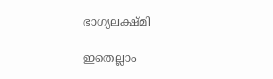ഭാഗ്യലക്ഷ്മി

ഇതെല്ലാം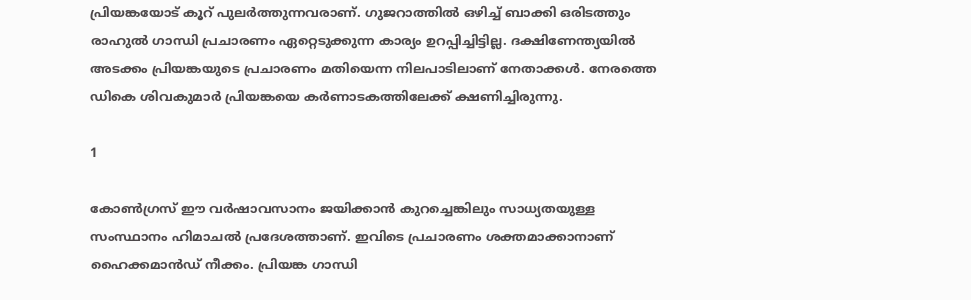പ്രിയങ്കയോട് കൂറ് പുലര്‍ത്തുന്നവരാണ്. ഗുജറാത്തില്‍ ഒഴിച്ച് ബാക്കി ഒരിടത്തും രാഹുല്‍ ഗാന്ധി പ്രചാരണം ഏറ്റെടുക്കുന്ന കാര്യം ഉറപ്പിച്ചിട്ടില്ല. ദക്ഷിണേന്ത്യയില്‍ അടക്കം പ്രിയങ്കയുടെ പ്രചാരണം മതിയെന്ന നിലപാടിലാണ് നേതാക്കള്‍. നേരത്തെ ഡികെ ശിവകുമാര്‍ പ്രിയങ്കയെ കര്‍ണാടകത്തിലേക്ക് ക്ഷണിച്ചിരുന്നു.

1

കോണ്‍ഗ്രസ് ഈ വര്‍ഷാവസാനം ജയിക്കാന്‍ കുറച്ചെങ്കിലും സാധ്യതയുള്ള സംസ്ഥാനം ഹിമാചല്‍ പ്രദേശത്താണ്. ഇവിടെ പ്രചാരണം ശക്തമാക്കാനാണ് ഹൈക്കമാന്‍ഡ് നീക്കം. പ്രിയങ്ക ഗാന്ധി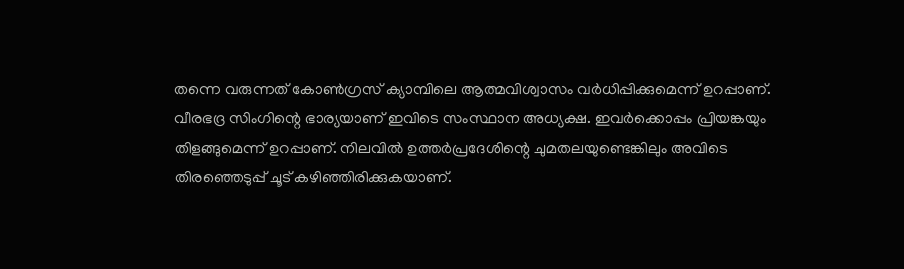തന്നെ വരുന്നത് കോണ്‍ഗ്രസ് ക്യാമ്പിലെ ആത്മവിശ്വാസം വര്‍ധിപ്പിക്കുമെന്ന് ഉറപ്പാണ്. വീരഭദ്ര സിംഗിന്റെ ഭാര്യയാണ് ഇവിടെ സംസ്ഥാന അധ്യക്ഷ. ഇവര്‍ക്കൊപ്പം പ്രിയങ്കയും തിളങ്ങുമെന്ന് ഉറപ്പാണ്. നിലവില്‍ ഉത്തര്‍പ്രദേശിന്റെ ചുമതലയുണ്ടെങ്കിലും അവിടെ തിരഞ്ഞെടുപ്പ് ചൂട് കഴിഞ്ഞിരിക്കുകയാണ്.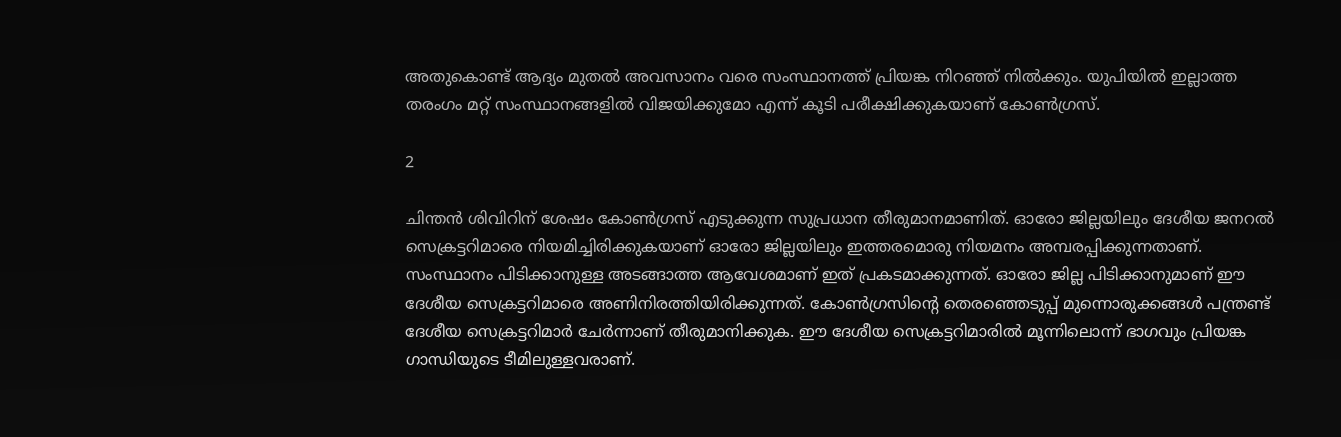അതുകൊണ്ട് ആദ്യം മുതല്‍ അവസാനം വരെ സംസ്ഥാനത്ത് പ്രിയങ്ക നിറഞ്ഞ് നില്‍ക്കും. യുപിയില്‍ ഇല്ലാത്ത തരംഗം മറ്റ് സംസ്ഥാനങ്ങളില്‍ വിജയിക്കുമോ എന്ന് കൂടി പരീക്ഷിക്കുകയാണ് കോണ്‍ഗ്രസ്.

2

ചിന്തന്‍ ശിവിറിന് ശേഷം കോണ്‍ഗ്രസ് എടുക്കുന്ന സുപ്രധാന തീരുമാനമാണിത്. ഓരോ ജില്ലയിലും ദേശീയ ജനറല്‍ സെക്രട്ടറിമാരെ നിയമിച്ചിരിക്കുകയാണ് ഓരോ ജില്ലയിലും ഇത്തരമൊരു നിയമനം അമ്പരപ്പിക്കുന്നതാണ്. സംസ്ഥാനം പിടിക്കാനുള്ള അടങ്ങാത്ത ആവേശമാണ് ഇത് പ്രകടമാക്കുന്നത്. ഓരോ ജില്ല പിടിക്കാനുമാണ് ഈ ദേശീയ സെക്രട്ടറിമാരെ അണിനിരത്തിയിരിക്കുന്നത്. കോണ്‍ഗ്രസിന്റെ തെരഞ്ഞെടുപ്പ് മുന്നൊരുക്കങ്ങള്‍ പന്ത്രണ്ട് ദേശീയ സെക്രട്ടറിമാര്‍ ചേര്‍ന്നാണ് തീരുമാനിക്കുക. ഈ ദേശീയ സെക്രട്ടറിമാരില്‍ മൂന്നിലൊന്ന് ഭാഗവും പ്രിയങ്ക ഗാന്ധിയുടെ ടീമിലുള്ളവരാണ്.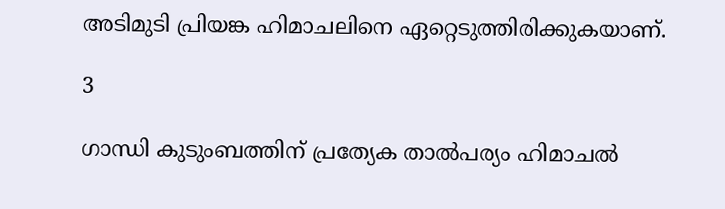അടിമുടി പ്രിയങ്ക ഹിമാചലിനെ ഏറ്റെടുത്തിരിക്കുകയാണ്.

3

ഗാന്ധി കുടുംബത്തിന് പ്രത്യേക താല്‍പര്യം ഹിമാചല്‍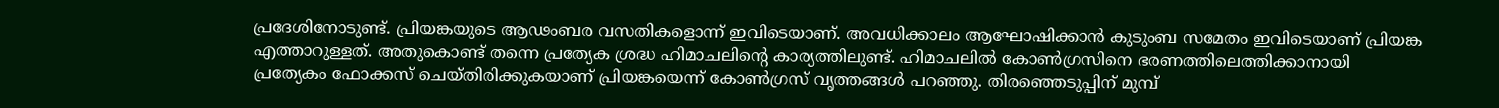പ്രദേശിനോടുണ്ട്. പ്രിയങ്കയുടെ ആഢംബര വസതികളൊന്ന് ഇവിടെയാണ്. അവധിക്കാലം ആഘോഷിക്കാന്‍ കുടുംബ സമേതം ഇവിടെയാണ് പ്രിയങ്ക എത്താറുള്ളത്. അതുകൊണ്ട് തന്നെ പ്രത്യേക ശ്രദ്ധ ഹിമാചലിന്റെ കാര്യത്തിലുണ്ട്. ഹിമാചലില്‍ കോണ്‍ഗ്രസിനെ ഭരണത്തിലെത്തിക്കാനായി പ്രത്യേകം ഫോക്കസ് ചെയ്തിരിക്കുകയാണ് പ്രിയങ്കയെന്ന് കോണ്‍ഗ്രസ് വൃത്തങ്ങള്‍ പറഞ്ഞു. തിരഞ്ഞെടുപ്പിന് മുമ്പ്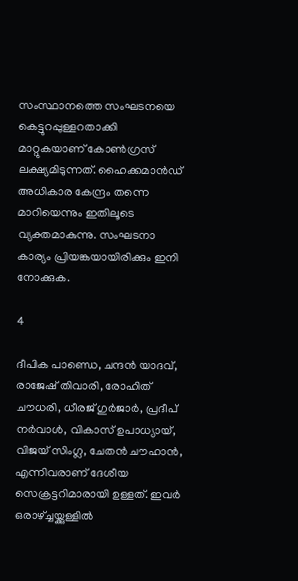സംസ്ഥാനത്തെ സംഘടനയെ കെട്ടുറപ്പുള്ളറതാക്കി മാറ്റുകയാണ് കോണ്‍ഗ്രസ് ലക്ഷ്യമിടുന്നത്. ഹൈക്കമാന്‍ഡ് അധികാര കേന്ദ്രം തന്നെ മാറിയെന്നും ഇതിലൂടെ വ്യക്തമാകുന്നു. സംഘടനാ കാര്യം പ്രിയങ്കയായിരിക്കും ഇനി നോക്കുക.

4

ദീപിക പാണ്ഡെ, ചന്ദന്‍ യാദവ്, രാജേഷ് തിവാരി, രോഹിത് ചൗധരി, ധീരജ് ഗുര്‍ജാര്‍, പ്രദീപ് നര്‍വാള്‍, വികാസ് ഉപാധ്യായ്, വിജയ് സിംഗ്ല, ചേതന്‍ ചൗഹാന്‍, എന്നിവരാണ് ദേശീയ സെക്രട്ടറിമാരായി ഉള്ളത്. ഇവര്‍ ഒരാഴ്ച്ചയ്ക്കുള്ളില്‍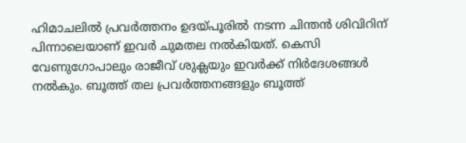ഹിമാചലില്‍ പ്രവര്‍ത്തനം ഉദയ്പൂരില്‍ നടന്ന ചിന്തന്‍ ശിവിറിന് പിന്നാലെയാണ് ഇവര്‍ ചുമതല നല്‍കിയത്. കെസി വേണുഗോപാലും രാജീവ് ശുക്ലയും ഇവര്‍ക്ക് നിര്‍ദേശങ്ങള്‍ നല്‍കും. ബൂത്ത് തല പ്രവര്‍ത്തനങ്ങളും ബൂത്ത്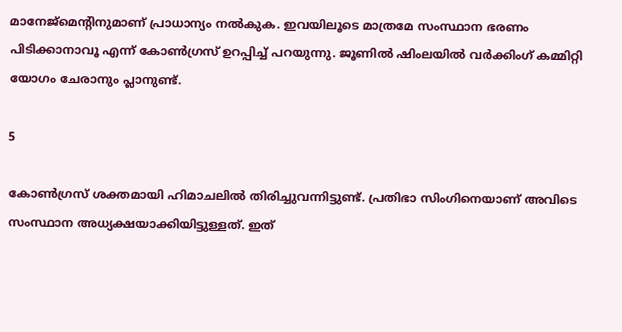മാനേജ്‌മെന്റിനുമാണ് പ്രാധാന്യം നല്‍കുക. ഇവയിലൂടെ മാത്രമേ സംസ്ഥാന ഭരണം പിടിക്കാനാവൂ എന്ന് കോണ്‍ഗ്രസ് ഉറപ്പിച്ച് പറയുന്നു. ജൂണില്‍ ഷിംലയില്‍ വര്‍ക്കിംഗ് കമ്മിറ്റി യോഗം ചേരാനും പ്ലാനുണ്ട്.

5

കോണ്‍ഗ്രസ് ശക്തമായി ഹിമാചലില്‍ തിരിച്ചുവന്നിട്ടുണ്ട്. പ്രതിഭാ സിംഗിനെയാണ് അവിടെ സംസ്ഥാന അധ്യക്ഷയാക്കിയിട്ടുള്ളത്. ഇത്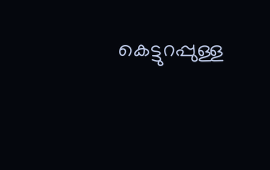കെട്ടുറപ്പുള്ള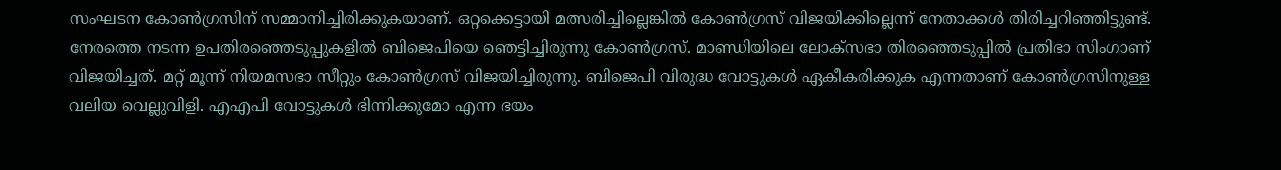സംഘടന കോണ്‍ഗ്രസിന് സമ്മാനിച്ചിരിക്കുകയാണ്. ഒറ്റക്കെട്ടായി മത്സരിച്ചില്ലെങ്കില്‍ കോണ്‍ഗ്രസ് വിജയിക്കില്ലെന്ന് നേതാക്കള്‍ തിരിച്ചറിഞ്ഞിട്ടുണ്ട്. നേരത്തെ നടന്ന ഉപതിരഞ്ഞെടുപ്പുകളില്‍ ബിജെപിയെ ഞെട്ടിച്ചിരുന്നു കോണ്‍ഗ്രസ്. മാണ്ഡിയിലെ ലോക്‌സഭാ തിരഞ്ഞെടുപ്പില്‍ പ്രതിഭാ സിംഗാണ് വിജയിച്ചത്. മറ്റ് മൂന്ന് നിയമസഭാ സീറ്റും കോണ്‍ഗ്രസ് വിജയിച്ചിരുന്നു. ബിജെപി വിരുദ്ധ വോട്ടുകള്‍ ഏകീകരിക്കുക എന്നതാണ് കോണ്‍ഗ്രസിനുള്ള വലിയ വെല്ലുവിളി. എഎപി വോട്ടുകള്‍ ഭിന്നിക്കുമോ എന്ന ഭയം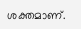ശക്തമാണ്.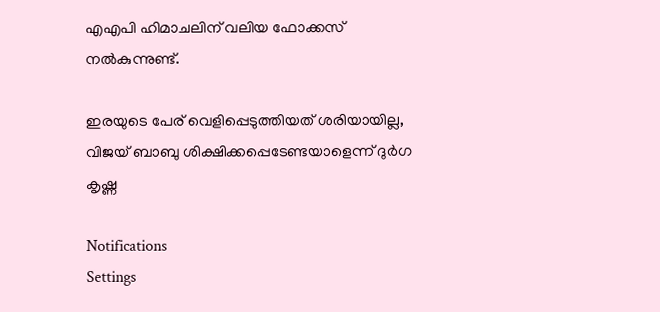എഎപി ഹിമാചലിന് വലിയ ഫോക്കസ് നല്‍കുന്നുണ്ട്.

ഇരയുടെ പേര് വെളിപ്പെടുത്തിയത് ശരിയായില്ല, വിജയ് ബാബു ശിക്ഷിക്കപ്പെടേണ്ടയാളെന്ന് ദുര്‍ഗ കൃഷ്ണ

Notifications
Settings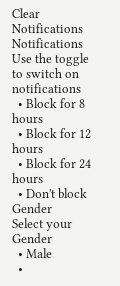Clear Notifications
Notifications
Use the toggle to switch on notifications
  • Block for 8 hours
  • Block for 12 hours
  • Block for 24 hours
  • Don't block
Gender
Select your Gender
  • Male
  •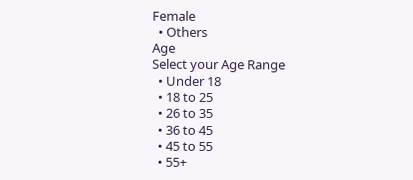Female
  • Others
Age
Select your Age Range
  • Under 18
  • 18 to 25
  • 26 to 35
  • 36 to 45
  • 45 to 55
  • 55+